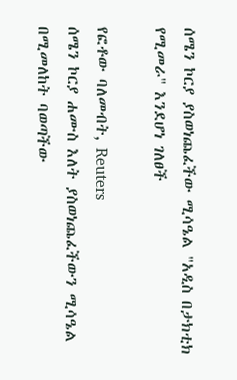ሰሜን ኮርያ ያስወነጨፈችው ሚሳዔል "አዲስ በታክቲክ የሚመራ" እንደሆነ ገለፀች

የፎቶው ባለመብት, Reuters
ሰሜን ኮርያ ሐሙስ እለት ያስወነጨፈችውን ሚሳዔል በሚመለከት ባወጣችው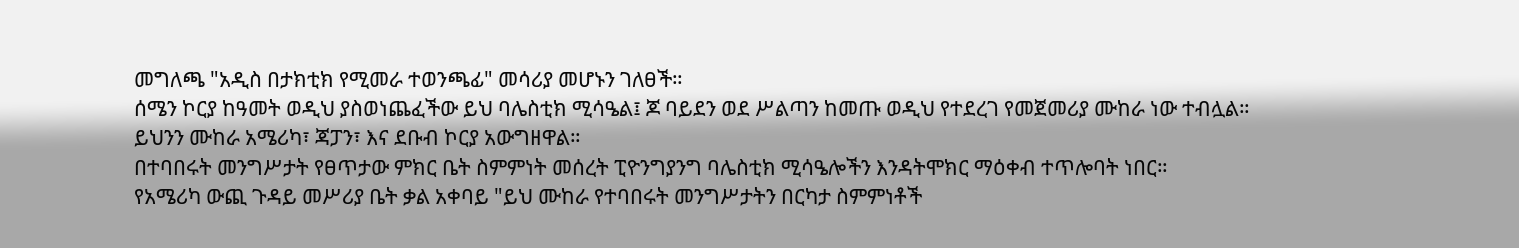መግለጫ "አዲስ በታክቲክ የሚመራ ተወንጫፊ" መሳሪያ መሆኑን ገለፀች።
ሰሜን ኮርያ ከዓመት ወዲህ ያስወነጨፈችው ይህ ባሌስቲክ ሚሳዔል፤ ጆ ባይደን ወደ ሥልጣን ከመጡ ወዲህ የተደረገ የመጀመሪያ ሙከራ ነው ተብሏል።
ይህንን ሙከራ አሜሪካ፣ ጃፓን፣ እና ደቡብ ኮርያ አውግዘዋል።
በተባበሩት መንግሥታት የፀጥታው ምክር ቤት ስምምነት መሰረት ፒዮንግያንግ ባሌስቲክ ሚሳዔሎችን እንዳትሞክር ማዕቀብ ተጥሎባት ነበር።
የአሜሪካ ውጪ ጉዳይ መሥሪያ ቤት ቃል አቀባይ "ይህ ሙከራ የተባበሩት መንግሥታትን በርካታ ስምምነቶች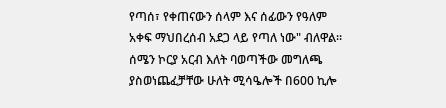የጣሰ፣ የቀጠናውን ሰላም እና ሰፊውን የዓለም አቀፍ ማህበረሰብ አደጋ ላይ የጣለ ነው" ብለዋል።
ሰሜን ኮርያ አርብ እለት ባወጣችው መግለጫ ያስወነጨፈቻቸው ሁለት ሚሳዔሎች በ600 ኪሎ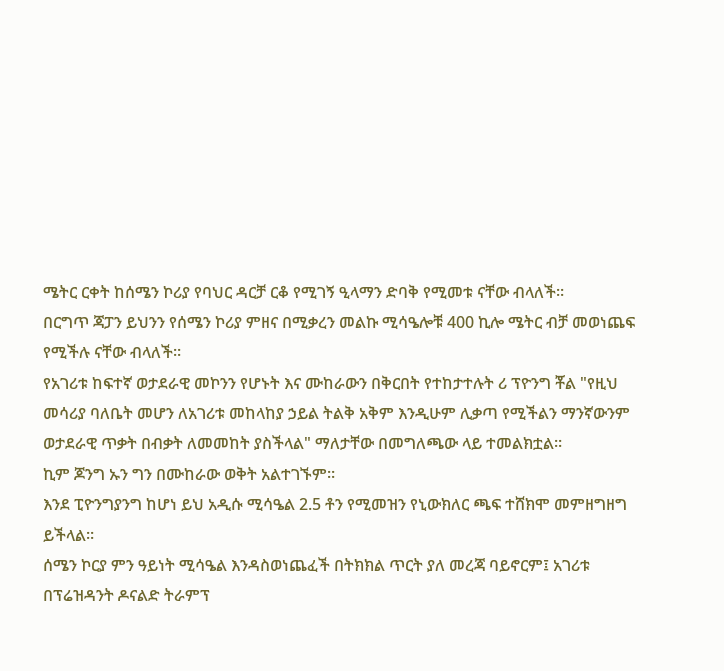ሜትር ርቀት ከሰሜን ኮሪያ የባህር ዳርቻ ርቆ የሚገኝ ዒላማን ድባቅ የሚመቱ ናቸው ብላለች።
በርግጥ ጃፓን ይህንን የሰሜን ኮሪያ ምዘና በሚቃረን መልኩ ሚሳዔሎቹ 400 ኪሎ ሜትር ብቻ መወነጨፍ የሚችሉ ናቸው ብላለች።
የአገሪቱ ከፍተኛ ወታደራዊ መኮንን የሆኑት እና ሙከራውን በቅርበት የተከታተሉት ሪ ፕዮንግ ቾል "የዚህ መሳሪያ ባለቤት መሆን ለአገሪቱ መከላከያ ኃይል ትልቅ አቅም እንዲሁም ሊቃጣ የሚችልን ማንኛውንም ወታደራዊ ጥቃት በብቃት ለመመከት ያስችላል" ማለታቸው በመግለጫው ላይ ተመልክቷል።
ኪም ጆንግ ኡን ግን በሙከራው ወቅት አልተገኙም።
እንደ ፒዮንግያንግ ከሆነ ይህ አዲሱ ሚሳዔል 2.5 ቶን የሚመዝን የኒውክለር ጫፍ ተሸክሞ መምዘግዘግ ይችላል።
ሰሜን ኮርያ ምን ዓይነት ሚሳዔል እንዳስወነጨፈች በትክክል ጥርት ያለ መረጃ ባይኖርም፤ አገሪቱ በፕሬዝዳንት ዶናልድ ትራምፕ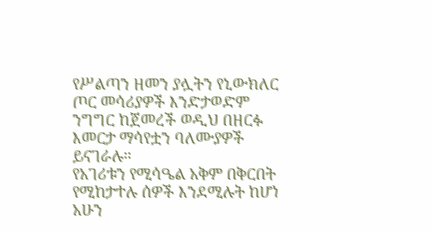የሥልጣን ዘመን ያሏትን የኒውክለር ጦር መሳሪያዎች እንድታወድም ንግግር ከጀመረች ወዲህ በዘርፉ እመርታ ማሳየቷን ባለሙያዎች ይናገራሉ።
የአገሪቱን የሚሳዔል አቅም በቅርበት የሚከታተሉ ሰዎች እንደሚሉት ከሆነ አሁን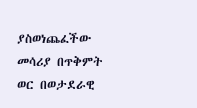ያስወነጨፈችው መሳሪያ በጥቅምት ወር በወታደራዊ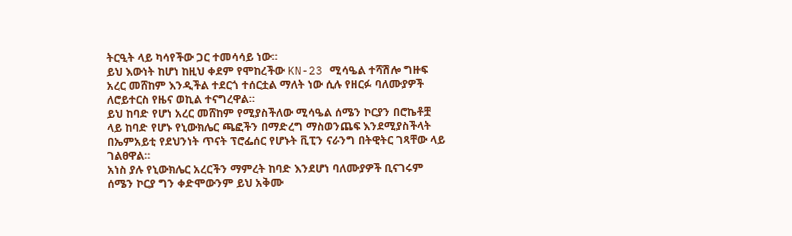ትርዒት ላይ ካሳየችው ጋር ተመሳሳይ ነው።
ይህ እውነት ከሆነ ከዚህ ቀደም የሞከረችው KN-23 ሚሳዔል ተሻሽሎ ግዙፍ አረር መሸከም እንዲችል ተደርጎ ተሰርቷል ማለት ነው ሲሉ የዘርፉ ባለሙያዎች ለሮይተርስ የዜና ወኪል ተናግረዋል።
ይህ ከባድ የሆነ አረር መሸከም የሚያስችለው ሚሳዔል ሰሜን ኮርያን በሮኬቶቿ ላይ ከባድ የሆኑ የኒውክሌር ጫፎችን በማድረግ ማስወንጨፍ እንደሚያስችላት በኤምአይቲ የደህንነት ጥናት ፕሮፌሰር የሆኑት ቪፒን ናራንግ በትዊትር ገጻቸው ላይ ገልፀዋል።
አነስ ያሉ የኒውክሌር አረርችን ማምረት ከባድ እንደሆነ ባለሙያዎች ቢናገሩም ሰሜን ኮርያ ግን ቀድሞውንም ይህ አቅሙ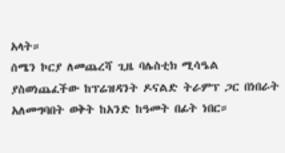አላት።
ሰሜን ኮርያ ለመጨረሻ ጊዜ ባሌስቲክ ሚሳዔል ያስወነጨፈችው ከፕሬዝዳንት ዶናልድ ትራምፕ ጋር በነበራት አለመግባበት ወቅት ከአንድ ከዓመት በፊት ነበር።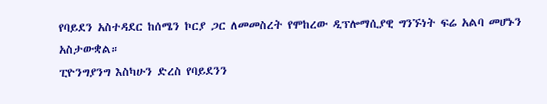የባይደን አስተዳደር ከሰሜን ኮርያ ጋር ለመመስረት የሞከረው ዲፕሎማሲያዊ ግንኙነት ፍሬ አልባ መሆኑን አስታውቋል።
ፒዮንግያንግ እስካሁን ድረስ የባይደንን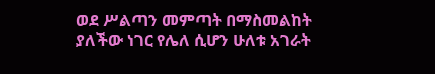ወደ ሥልጣን መምጣት በማስመልከት ያለችው ነገር የሌለ ሲሆን ሁለቱ አገራት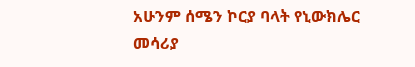አሁንም ሰሜን ኮርያ ባላት የኒውክሌር መሳሪያ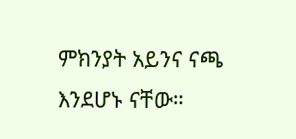ምክንያት አይንና ናጫ እንደሆኑ ናቸው።